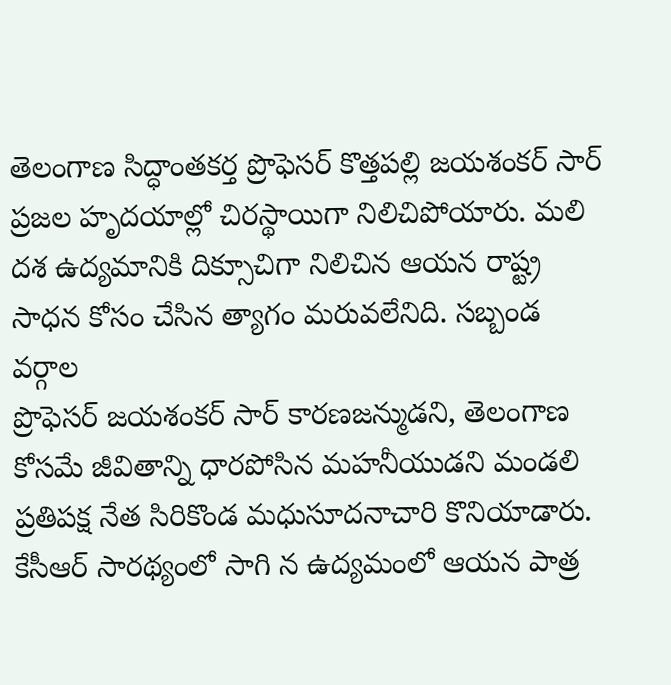తెలంగాణ సిద్ధాంతకర్త ప్రొఫెసర్ కొత్తపల్లి జయశంకర్ సార్ ప్రజల హృదయాల్లో చిరస్థాయిగా నిలిచిపోయారు. మలి దశ ఉద్యమానికి దిక్సూచిగా నిలిచిన ఆయన రాష్ట్ర సాధన కోసం చేసిన త్యాగం మరువలేనిది. సబ్బండ వర్గాల
ప్రొఫెసర్ జయశంకర్ సార్ కారణజన్ముడని, తెలంగాణ కోసమే జీవితాన్ని ధారపోసిన మహనీయుడని మండలి ప్రతిపక్ష నేత సిరికొండ మధుసూదనాచారి కొనియాడారు. కేసీఆర్ సారథ్యంలో సాగి న ఉద్యమంలో ఆయన పాత్ర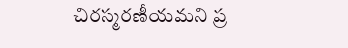చిరస్మరణీయమని ప్ర